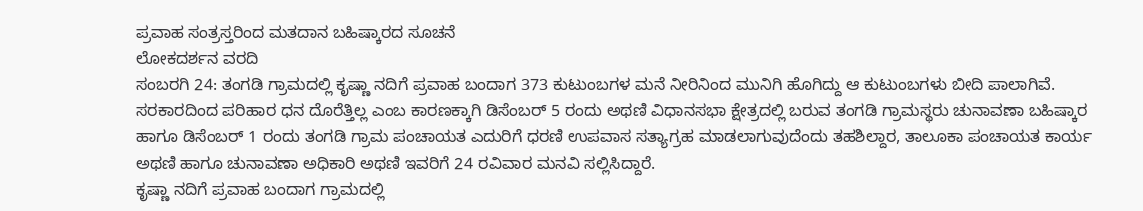ಪ್ರವಾಹ ಸಂತ್ರಸ್ತರಿಂದ ಮತದಾನ ಬಹಿಷ್ಕಾರದ ಸೂಚನೆ
ಲೋಕದರ್ಶನ ವರದಿ
ಸಂಬರಗಿ 24: ತಂಗಡಿ ಗ್ರಾಮದಲ್ಲಿ ಕೃಷ್ಣಾ ನದಿಗೆ ಪ್ರವಾಹ ಬಂದಾಗ 373 ಕುಟುಂಬಗಳ ಮನೆ ನೀರಿನಿಂದ ಮುನಿಗಿ ಹೊಗಿದ್ದು ಆ ಕುಟುಂಬಗಳು ಬೀದಿ ಪಾಲಾಗಿವೆ. ಸರಕಾರದಿಂದ ಪರಿಹಾರ ಧನ ದೊರೆತ್ತಿಲ್ಲ ಎಂಬ ಕಾರಣಕ್ಕಾಗಿ ಡಿಸೆಂಬರ್ 5 ರಂದು ಅಥಣಿ ವಿಧಾನಸಭಾ ಕ್ಷೇತ್ರದಲ್ಲಿ ಬರುವ ತಂಗಡಿ ಗ್ರಾಮಸ್ಥರು ಚುನಾವಣಾ ಬಹಿಷ್ಕಾರ ಹಾಗೂ ಡಿಸೆಂಬರ್ 1 ರಂದು ತಂಗಡಿ ಗ್ರಾಮ ಪಂಚಾಯತ ಎದುರಿಗೆ ಧರಣಿ ಉಪವಾಸ ಸತ್ಯಾಗ್ರಹ ಮಾಡಲಾಗುವುದೆಂದು ತಹಶಿಲ್ದಾರ, ತಾಲೂಕಾ ಪಂಚಾಯತ ಕಾರ್ಯ ಅಥಣಿ ಹಾಗೂ ಚುನಾವಣಾ ಅಧಿಕಾರಿ ಅಥಣಿ ಇವರಿಗೆ 24 ರವಿವಾರ ಮನವಿ ಸಲ್ಲಿಸಿದ್ದಾರೆ.
ಕೃಷ್ಣಾ ನದಿಗೆ ಪ್ರವಾಹ ಬಂದಾಗ ಗ್ರಾಮದಲ್ಲಿ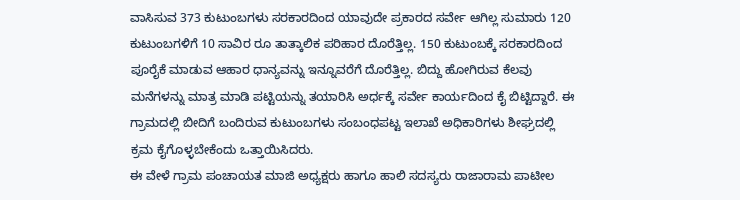ವಾಸಿಸುವ 373 ಕುಟುಂಬಗಳು ಸರಕಾರದಿಂದ ಯಾವುದೇ ಪ್ರಕಾರದ ಸರ್ವೇ ಆಗಿಲ್ಲ ಸುಮಾರು 120 ಕುಟುಂಬಗಳಿಗೆ 10 ಸಾವಿರ ರೂ ತಾತ್ಕಾಲಿಕ ಪರಿಹಾರ ದೊರೆತ್ತಿಲ್ಲ. 150 ಕುಟುಂಬಕ್ಕೆ ಸರಕಾರದಿಂದ ಪೂರೈಕೆ ಮಾಡುವ ಆಹಾರ ಧಾನ್ಯವನ್ನು ಇನ್ನೂವರೆಗೆ ದೊರೆತ್ತಿಲ್ಲ. ಬಿದ್ದು ಹೋಗಿರುವ ಕೆಲವು ಮನೆಗಳನ್ನು ಮಾತ್ರ ಮಾಡಿ ಪಟ್ಟಿಯನ್ನು ತಯಾರಿಸಿ ಅರ್ಧಕ್ಕೆ ಸರ್ವೇ ಕಾರ್ಯದಿಂದ ಕೈ ಬಿಟ್ಟಿದ್ದಾರೆ. ಈ ಗ್ರಾಮದಲ್ಲಿ ಬೀದಿಗೆ ಬಂದಿರುವ ಕುಟುಂಬಗಳು ಸಂಬಂಧಪಟ್ಟ ಇಲಾಖೆ ಅಧಿಕಾರಿಗಳು ಶೀಘ್ರದಲ್ಲಿ ಕ್ರಮ ಕೈಗೊಳ್ಳಬೇಕೆಂದು ಒತ್ತಾಯಿಸಿದರು.
ಈ ವೇಳೆ ಗ್ರಾಮ ಪಂಚಾಯತ ಮಾಜಿ ಅಧ್ಯಕ್ಷರು ಹಾಗೂ ಹಾಲಿ ಸದಸ್ಯರು ರಾಜಾರಾಮ ಪಾಟೀಲ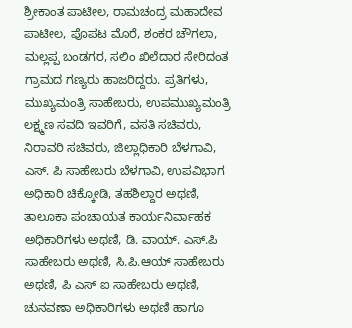ಶ್ರೀಕಾಂತ ಪಾಟೀಲ, ರಾಮಚಂದ್ರ ಮಹಾದೇವ ಪಾಟೀಲ, ಪೊಪಟ ಮೊರೆ, ಶಂಕರ ಚೌಗಲಾ, ಮಲ್ಲಪ್ಪ ಬಂಡಗರ, ಸಲಿಂ ಖಿಲೆದಾರ ಸೇರಿದಂತ ಗ್ರಾಮದ ಗಣ್ಯರು ಹಾಜರಿದ್ದರು. ಪ್ರತಿಗಳು, ಮುಖ್ಯಮಂತ್ರಿ ಸಾಹೇಬರು, ಉಪಮುಖ್ಯಮಂತ್ರಿ ಲಕ್ಷ್ಮಣ ಸವದಿ ಇವರಿಗೆ, ವಸತಿ ಸಚಿವರು, ನಿರಾವರಿ ಸಚಿವರು, ಜಿಲ್ಲಾಧಿಕಾರಿ ಬೆಳಗಾವಿ, ಎಸ್. ಪಿ ಸಾಹೇಬರು ಬೆಳಗಾವಿ, ಉಪವಿಭಾಗ ಅಧಿಕಾರಿ ಚಿಕ್ಕೋಡಿ, ತಹಶಿಲ್ದಾರ ಅಥಣಿ, ತಾಲೂಕಾ ಪಂಚಾಯತ ಕಾರ್ಯನಿರ್ವಾಹಕ ಅಧಿಕಾರಿಗಳು ಅಥಣಿ, ಡಿ. ವಾಯ್. ಎಸ್.ಪಿ ಸಾಹೇಬರು ಅಥಣಿ, ಸಿ.ಪಿ.ಆಯ್ ಸಾಹೇಬರು ಅಥಣಿ, ಪಿ ಎಸ್ ಐ ಸಾಹೇಬರು ಅಥಣಿ, ಚುನವಣಾ ಅಧಿಕಾರಿಗಳು ಅಥಣಿ ಹಾಗೂ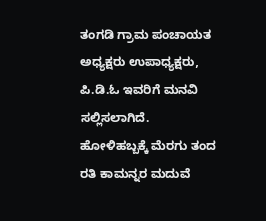ತಂಗಡಿ ಗ್ರಾಮ ಪಂಚಾಯತ ಅಧ್ಯಕ್ಷರು ಉಪಾಧ್ಯಕ್ಷರು, ಪಿ.ಡಿ.ಓ ಇವರಿಗೆ ಮನವಿ ಸಲ್ಲಿಸಲಾಗಿದೆ.
ಹೋಳಿಹಬ್ಬಕ್ಕೆ ಮೆರಗು ತಂದ ರತಿ ಕಾಮನ್ನರ ಮದುವೆ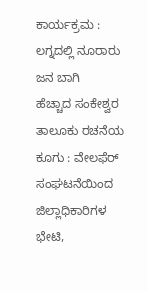ಕಾರ್ಯಕ್ರಮ : ಲಗ್ನದಲ್ಲಿ ನೂರಾರು ಜನ ಬಾಗಿ
ಹೆಚ್ಚಾದ ಸಂಕೇಶ್ವರ ತಾಲೂಕು ರಚನೆಯ ಕೂಗು : ವೇಲಫೆರ್ ಸಂಘಟನೆಯಿಂದ ಜಿಲ್ಲಾಧಿಕಾರಿಗಳ ಭೇಟಿ,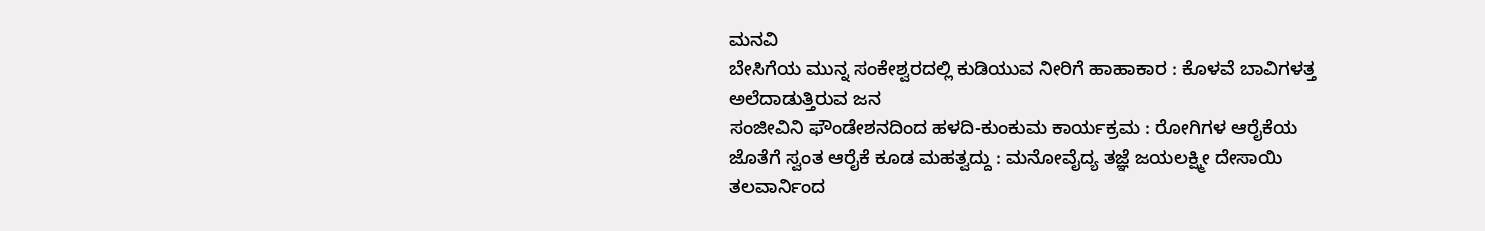ಮನವಿ
ಬೇಸಿಗೆಯ ಮುನ್ನ ಸಂಕೇಶ್ವರದಲ್ಲಿ ಕುಡಿಯುವ ನೀರಿಗೆ ಹಾಹಾಕಾರ : ಕೊಳವೆ ಬಾವಿಗಳತ್ತ ಅಲೆದಾಡುತ್ತಿರುವ ಜನ
ಸಂಜೀವಿನಿ ಫೌಂಡೇಶನದಿಂದ ಹಳದಿ-ಕುಂಕುಮ ಕಾರ್ಯಕ್ರಮ : ರೋಗಿಗಳ ಆರೈಕೆಯ ಜೊತೆಗೆ ಸ್ವಂತ ಆರೈಕೆ ಕೂಡ ಮಹತ್ವದ್ದು : ಮನೋವೈದ್ಯ ತಜ್ಞೆ ಜಯಲಕ್ಷ್ಮೀ ದೇಸಾಯಿ
ತಲವಾರ್ನಿಂದ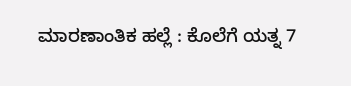ಮಾರಣಾಂತಿಕ ಹಲ್ಲೆ : ಕೊಲೆಗೆ ಯತ್ನ 7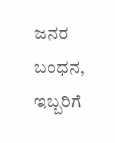ಜನರ ಬಂಧನ, ಇಬ್ಬರಿಗೆ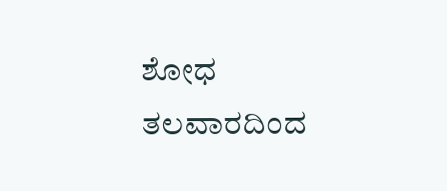ಶೋಧ
ತಲವಾರದಿಂದ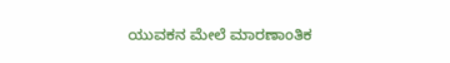ಯುವಕನ ಮೇಲೆ ಮಾರಣಾಂತಿಕ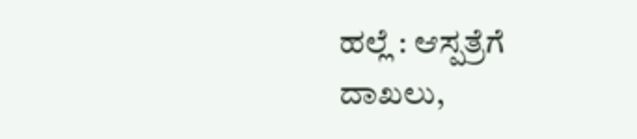ಹಲ್ಲೆ : ಆಸ್ಪತ್ರೆಗೆ ದಾಖಲು,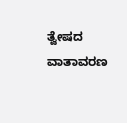ತ್ವೇಷದ ವಾತಾವರಣ